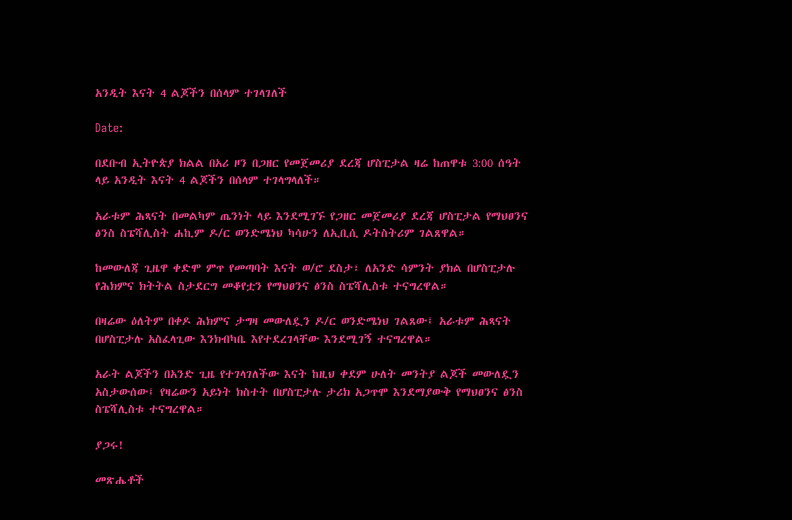አንዲት እናት 4 ልጆችን በሰላም ተገላገለች

Date:

በደቡብ ኢትዮጵያ ክልል በአሪ ዞን በጋዘር የመጀመሪያ ደረጃ ሆስፒታል ዛሬ ከጠዋቱ 3:00 ሰዓት ላይ አንዲት እናት 4 ልጆችን በሰላም ተገላግላለች።

አራቱም ሕጻናት በመልካም ጤንነት ላይ እንደሚገኙ የጋዘር መጀመሪያ ደረጃ ሆስፒታል የማህፀንና ፅንስ ስፔሻሊስት ሐኪም ዶ/ር ወንድሜነህ ካሳሁን ለኢቢሲ ዶትስትሪም ገልጸዋል።

ከመውለጃ ጊዜዋ ቀድሞ ምጥ የመጣባት እናት ወ/ሮ ደስታ፣ ለአንድ ሳምንት ያክል በሆስፒታሉ የሕክምና ክትትል ስታደርግ መቆየቷን የማህፀንና ፅንስ ስፔሻሊስቱ ተናግረዋል።

በዛሬው ዕለትም በቀዶ ሕክምና ታግዛ መውለዷን ዶ/ር ወንድሜነህ ገልጸው፤ አራቱም ሕጻናት በሆስፒታሉ አስፈላጊው እንክብካቤ እየተደረገላቸው እንደሚገኝ ተናግረዋል።

አራት ልጆችን በአንድ ጊዜ የተገላገለችው እናት ከዚህ ቀደም ሁለት መንትያ ልጆች መውለዷን አስታውሰው፤ የዛሬውን አይነት ክስተት በሆስፒታሉ ታሪክ አጋጥሞ እንደማያውቅ የማህፀንና ፅንስ ስፔሻሊስቱ ተናግረዋል።

ያጋሩ!

መጽሔቶች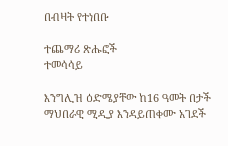በብዛት የተነበቡ

ተጨማሪ ጽሑፎች
ተመሳሳይ

እንግሊዝ ዕድሜያቸው ከ16 ዓመት በታች ማህበራዊ ሚዲያ እንዳይጠቀሙ አገደች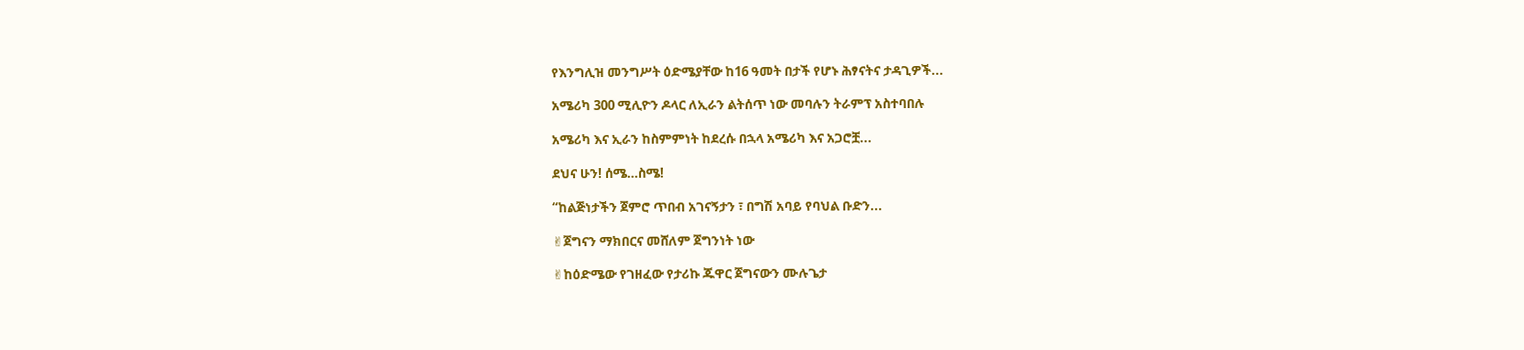የእንግሊዝ መንግሥት ዕድሜያቸው ከ16 ዓመት በታች የሆኑ ሕፃናትና ታዳጊዎች...

አሜሪካ 300 ሚሊዮን ዶላር ለኢራን ልትሰጥ ነው መባሉን ትራምፕ አስተባበሉ

አሜሪካ እና ኢራን ከስምምነት ከደረሱ በኋላ አሜሪካ እና አጋሮቿ...

ደህና ሁን! ሰሜ…ስሜ!

“ከልጅነታችን ጀምሮ ጥበብ አገናኝታን ፣ በግሽ አባይ የባህል ቡድን...

✌ጀግናን ማክበርና መሸለም ጀግንነት ነው

✌ከዕድሜው የገዘፈው የታሪኩ ጁዋር ጀግናውን ሙሉጌታ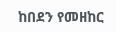ከበደን የመዘከር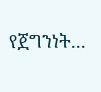የጀግንነት...